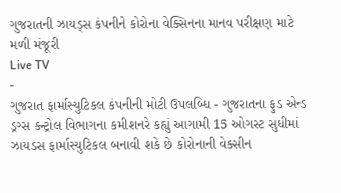ગુજરાતની ઝાયડ્સ કંપનીને કોરોના વેક્સિનના માનવ પરીક્ષણ માટે મળી મંજૂરી
Live TV
-
ગુજરાત ફાર્માસ્યુટિકલ કંપનીની મોટી ઉપલબ્ધિ - ગુજરાતના ફુડ એન્ડ ડ્રગ્સ કન્ટ્રોલ વિભાગના કમીશનરે કહ્યું આગામી 15 ઓગસ્ટ સુધીમાં ઝાયડસ ફાર્માસ્યુટિકલ બનાવી શકે છે કોરોનાની વેક્સીન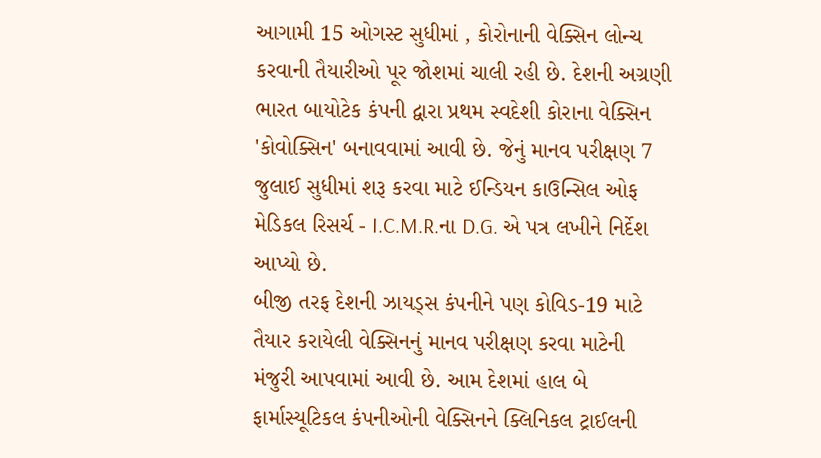આગામી 15 ઓગસ્ટ સુધીમાં , કોરોનાની વેક્સિન લોન્ચ કરવાની તૈયારીઓ પૂર જોશમાં ચાલી રહી છે. દેશની અગ્રણી ભારત બાયોટેક કંપની દ્વારા પ્રથમ સ્વદેશી કોરાના વેક્સિન 'કોવોક્સિન' બનાવવામાં આવી છે. જેનું માનવ પરીક્ષણ 7 જુલાઈ સુધીમાં શરૂ કરવા માટે ઈન્ડિયન કાઉન્સિલ ઓફ મેડિકલ રિસર્ચ - I.C.M.R.ના D.G. એ પત્ર લખીને નિર્દેશ આપ્યો છે.
બીજી તરફ દેશની ઝાયડ્સ કંપનીને પણ કોવિડ-19 માટે તૈયાર કરાયેલી વેક્સિનનું માનવ પરીક્ષણ કરવા માટેની મંજુરી આપવામાં આવી છે. આમ દેશમાં હાલ બે ફાર્માસ્યૂટિકલ કંપનીઓની વેક્સિનને ક્લિનિકલ ટ્રાઈલની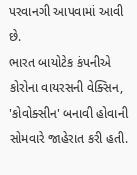પરવાનગી આપવામાં આવી છે.
ભારત બાયોટેક કંપનીએ કોરોના વાયરસની વેક્સિન, 'કોવોક્સીન' બનાવી હોવાની સોમવારે જાહેરાત કરી હતી.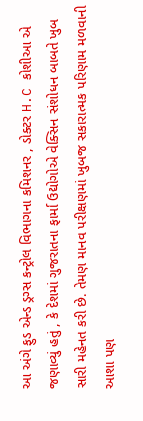આ અંગે ફુડ એન્ડ ડ્રગ્સ કન્ટ્રોલ વિભાગના કમિશનર , ડોક્ટર H.C કોશીઆ એ જણાવ્યું હતું , કે દેશમાં ગુજરાતના ફાર્મા ઉદ્યોગોએ વેક્સિન સંશોધન બાબતે ખુબ સારી મહેનત કરી છે. તેમણ માનવ પરીક્ષણમાં ખુબજ સકારાત્મક પરિણામ મળવાની આશા પણ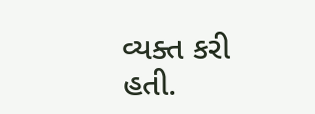વ્યક્ત કરી હતી.